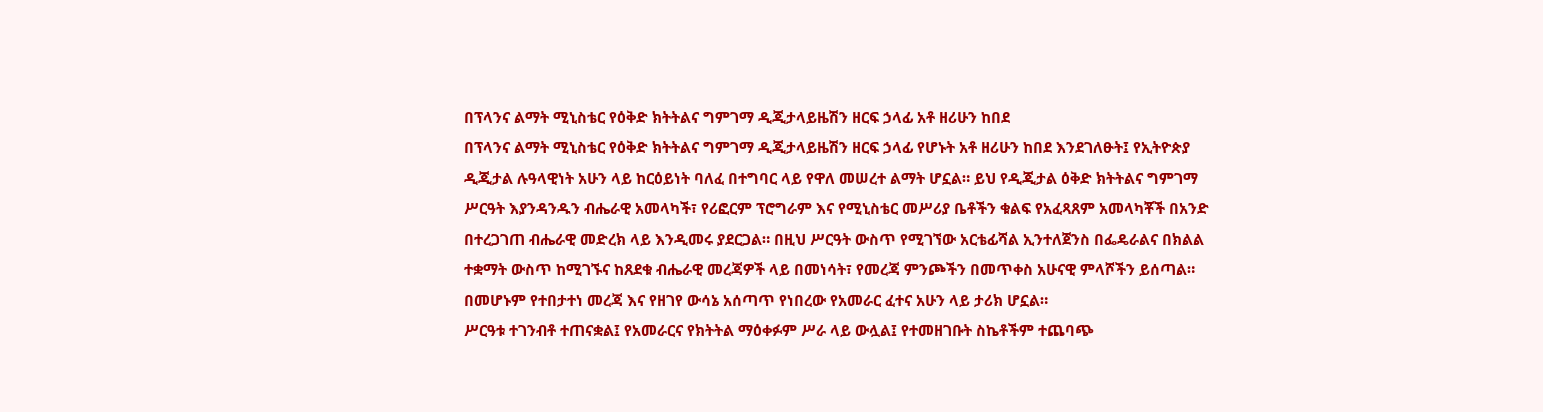በፕላንና ልማት ሚኒስቴር የዕቅድ ክትትልና ግምገማ ዲጂታላይዜሽን ዘርፍ ኃላፊ አቶ ዘሪሁን ከበደ
በፕላንና ልማት ሚኒስቴር የዕቅድ ክትትልና ግምገማ ዲጂታላይዜሽን ዘርፍ ኃላፊ የሆኑት አቶ ዘሪሁን ከበደ እንደገለፁት፤ የኢትዮጵያ ዲጂታል ሉዓላዊነት አሁን ላይ ከርዕይነት ባለፈ በተግባር ላይ የዋለ መሠረተ ልማት ሆኗል። ይህ የዲጂታል ዕቅድ ክትትልና ግምገማ ሥርዓት እያንዳንዱን ብሔራዊ አመላካች፣ የሪፎርም ፕሮግራም እና የሚኒስቴር መሥሪያ ቤቶችን ቁልፍ የአፈጻጸም አመላካቾች በአንድ በተረጋገጠ ብሔራዊ መድረክ ላይ እንዲመሩ ያደርጋል። በዚህ ሥርዓት ውስጥ የሚገኘው አርቴፊሻል ኢንተለጀንስ በፌዴራልና በክልል ተቋማት ውስጥ ከሚገኙና ከጸደቁ ብሔራዊ መረጃዎች ላይ በመነሳት፣ የመረጃ ምንጮችን በመጥቀስ አሁናዊ ምላሾችን ይሰጣል። በመሆኑም የተበታተነ መረጃ እና የዘገየ ውሳኔ አሰጣጥ የነበረው የአመራር ፈተና አሁን ላይ ታሪክ ሆኗል።
ሥርዓቱ ተገንብቶ ተጠናቋል፤ የአመራርና የክትትል ማዕቀፉም ሥራ ላይ ውሏል፤ የተመዘገቡት ስኬቶችም ተጨባጭ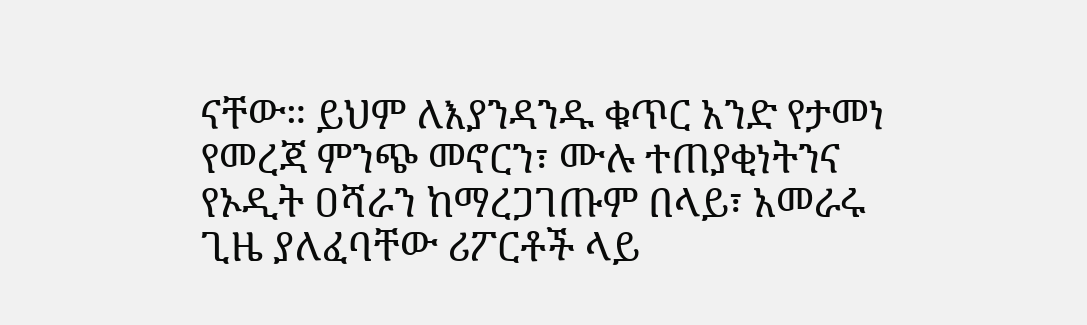ናቸው። ይህም ለእያንዳንዱ ቁጥር አንድ የታመነ የመረጃ ምንጭ መኖርን፣ ሙሉ ተጠያቂነትንና የኦዲት ዐሻራን ከማረጋገጡም በላይ፣ አመራሩ ጊዜ ያለፈባቸው ሪፖርቶች ላይ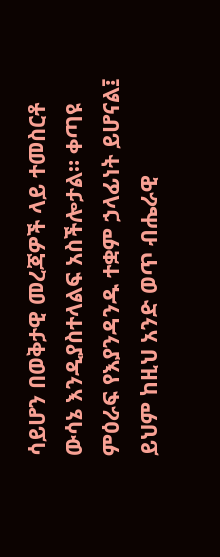ሳይሆን በወቅታዊ መረጃዎች ላይ ተመስርቶ ውሳኔ እንዲያስተላልፍ አስችሎታል። ቀጣዩ ምዕራፍ የእያንዳንዱ ተቋም ኃላፊነት ይሆናል፤ ይህም ከዚህ አንድ ወጥ ብሔራዊ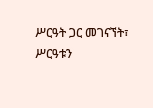ሥርዓት ጋር መገናኘት፣ ሥርዓቱን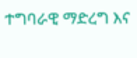ተግባራዊ ማድረግ እና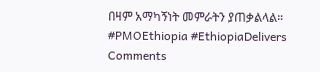በዛም አማካኝነት መምራትን ያጠቃልላል።
#PMOEthiopia #EthiopiaDelivers
Comments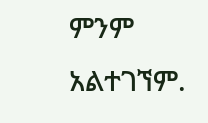ምንም አልተገኘም.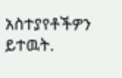አስተያየቶችዎን ይተዉት.